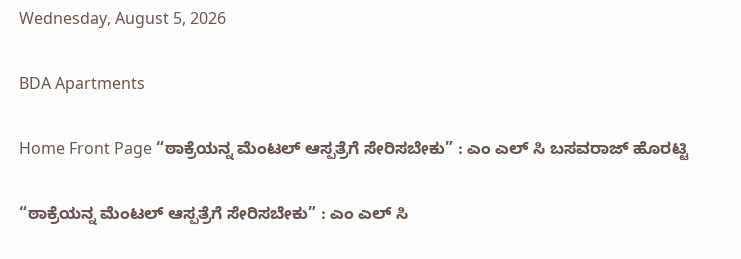Wednesday, August 5, 2026

BDA Apartments

Home Front Page “ಠಾಕ್ರೆಯನ್ನ ಮೆಂಟಲ್ ಆಸ್ಪತ್ರೆಗೆ ಸೇರಿಸಬೇಕು” : ಎಂ ಎಲ್ ಸಿ ಬಸವರಾಜ್ ಹೊರಟ್ಟಿ

“ಠಾಕ್ರೆಯನ್ನ ಮೆಂಟಲ್ ಆಸ್ಪತ್ರೆಗೆ ಸೇರಿಸಬೇಕು” : ಎಂ ಎಲ್ ಸಿ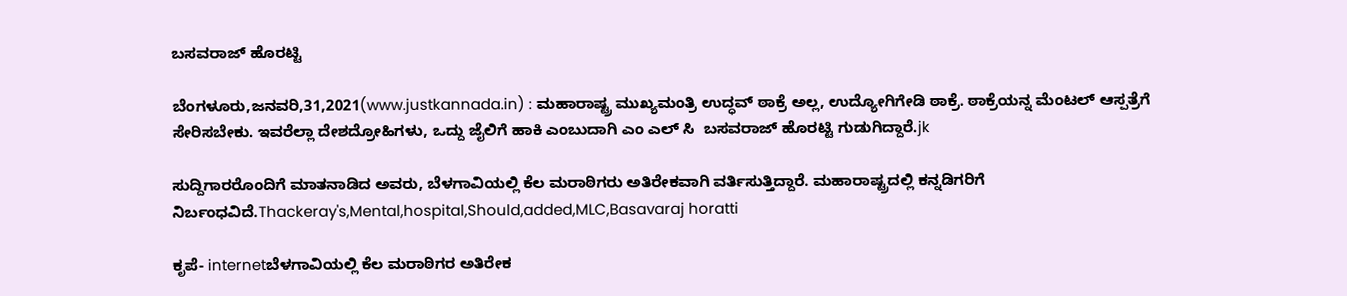ಬಸವರಾಜ್ ಹೊರಟ್ಟಿ

ಬೆಂಗಳೂರು,ಜನವರಿ,31,2021(www.justkannada.in) : ಮಹಾರಾಷ್ಟ್ರ ಮುಖ್ಯಮಂತ್ರಿ ಉದ್ಧವ್ ಠಾಕ್ರೆ ಅಲ್ಲ, ಉದ್ಯೋಗಿಗೇಡಿ ಠಾಕ್ರೆ. ಠಾಕ್ರೆಯನ್ನ ಮೆಂಟಲ್ ಆಸ್ಪತ್ರೆಗೆ ಸೇರಿಸಬೇಕು. ಇವರೆಲ್ಲಾ ದೇಶದ್ರೋಹಿಗಳು, ಒದ್ದು ಜೈಲಿಗೆ ಹಾಕಿ ಎಂಬುದಾಗಿ ಎಂ ಎಲ್ ಸಿ  ಬಸವರಾಜ್ ಹೊರಟ್ಟಿ ಗುಡುಗಿದ್ದಾರೆ.jk

ಸುದ್ದಿಗಾರರೊಂದಿಗೆ ಮಾತನಾಡಿದ ಅವರು, ಬೆಳಗಾವಿಯಲ್ಲಿ ಕೆಲ ಮರಾಠಿಗರು ಅತಿರೇಕವಾಗಿ ವರ್ತಿಸುತ್ತಿದ್ದಾರೆ. ಮಹಾರಾಷ್ಟ್ರದಲ್ಲಿ ಕನ್ನಡಿಗರಿಗೆ ನಿರ್ಬಂಧವಿದೆ.Thackeray's,Mental,hospital,Should,added,MLC,Basavaraj horatti

ಕೃಪೆ- internetಬೆಳಗಾವಿಯಲ್ಲಿ ಕೆಲ ಮರಾಠಿಗರ ಅತಿರೇಕ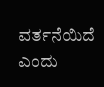ವರ್ತನೆಯಿದೆ ಎಂದು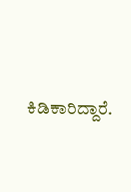ಕಿಡಿಕಾರಿದ್ದಾರೆ.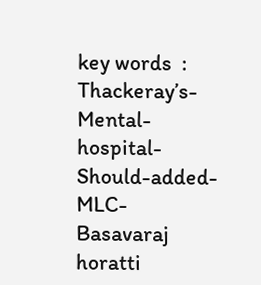key words  : Thackeray’s-Mental-hospital-Should-added-MLC-
Basavaraj horatti